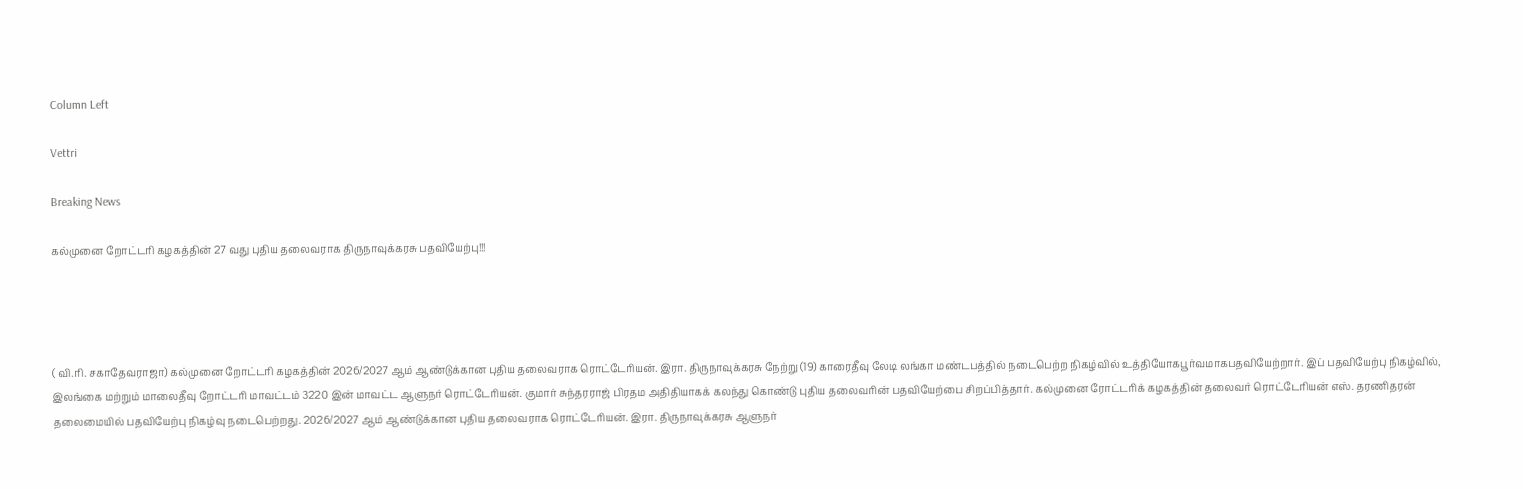Column Left

Vettri

Breaking News

கல்முனை றோட்டரி கழகத்தின் 27 வது புதிய தலைவராக திருநாவுக்கரசு பதவியேற்பு!!!




( வி.ரி. சகாதேவராஜா) கல்முனை றோட்டரி கழகத்தின் 2026/2027 ஆம் ஆண்டுக்கான புதிய தலைவராக ரொட்டேரியன். இரா. திருநாவுக்கரசு நேற்று (19) காரைதீவு லேடி லங்கா மண்டபத்தில் நடைபெற்ற நிகழ்வில் உத்தியோகபூர்வமாகபதவியேற்றார். இப் பதவியேற்பு நிகழ்வில், இலங்கை மற்றும் மாலைதீவு றோட்டரி மாவட்டம் 3220 இன் மாவட்ட ஆளுநர் ரொட்டேரியன். குமார் சுந்தரராஜ் பிரதம அதிதியாகக் கலந்து கொண்டு புதிய தலைவரின் பதவியேற்பை சிறப்பித்தார். கல்முனை ரோட்டரிக் கழகத்தின் தலைவர் ரொட்டேரியன் எஸ். தரணிதரன் தலைமையில் பதவியேற்பு நிகழ்வு நடைபெற்றது. 2026/2027 ஆம் ஆண்டுக்கான புதிய தலைவராக ரொட்டேரியன். இரா. திருநாவுக்கரசு ஆளுநர்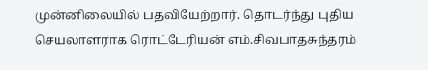முன்னிலையில் பதவியேற்றார். தொடர்ந்து புதிய செயலாளராக ரொட்டேரியன் எம்.சிவபாதசுந்தரம்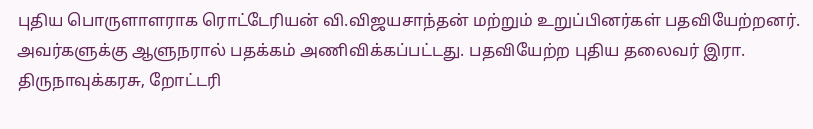புதிய பொருளாளராக ரொட்டேரியன் வி.விஜயசாந்தன் மற்றும் உறுப்பினர்கள் பதவியேற்றனர். அவர்களுக்கு ஆளுநரால் பதக்கம் அணிவிக்கப்பட்டது. பதவியேற்ற புதிய தலைவர் இரா. திருநாவுக்கரசு, றோட்டரி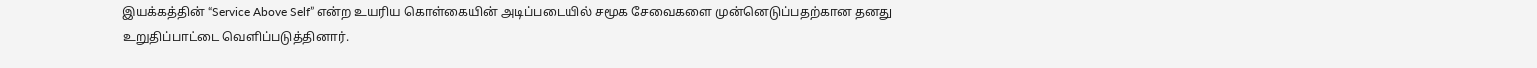இயக்கத்தின் “Service Above Self” என்ற உயரிய கொள்கையின் அடிப்படையில் சமூக சேவைகளை முன்னெடுப்பதற்கான தனது உறுதிப்பாட்டை வெளிப்படுத்தினார்.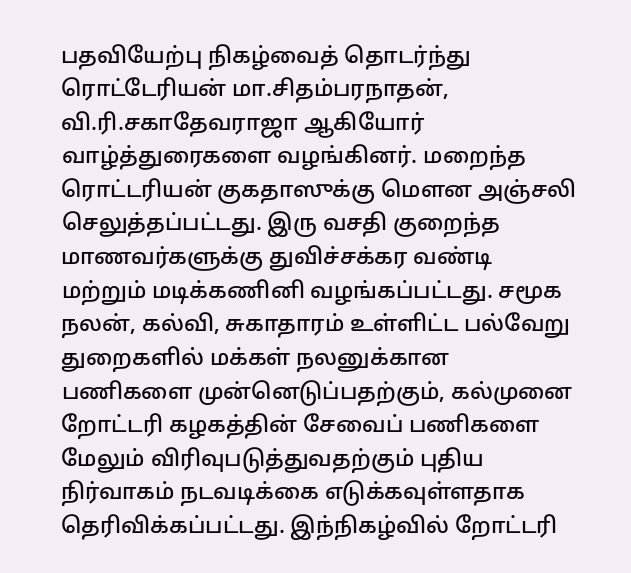பதவியேற்பு நிகழ்வைத் தொடர்ந்து ரொட்டேரியன் மா.சிதம்பரநாதன், வி.ரி.சகாதேவராஜா ஆகியோர் வாழ்த்துரைகளை வழங்கினர். மறைந்த ரொட்டரியன் குகதாஸுக்கு மௌன அஞ்சலி செலுத்தப்பட்டது. இரு வசதி குறைந்த மாணவர்களுக்கு துவிச்சக்கர வண்டி மற்றும் மடிக்கணினி வழங்கப்பட்டது. சமூக நலன், கல்வி, சுகாதாரம் உள்ளிட்ட பல்வேறு துறைகளில் மக்கள் நலனுக்கான பணிகளை முன்னெடுப்பதற்கும், கல்முனை றோட்டரி கழகத்தின் சேவைப் பணிகளை மேலும் விரிவுபடுத்துவதற்கும் புதிய நிர்வாகம் நடவடிக்கை எடுக்கவுள்ளதாக தெரிவிக்கப்பட்டது. இந்நிகழ்வில் றோட்டரி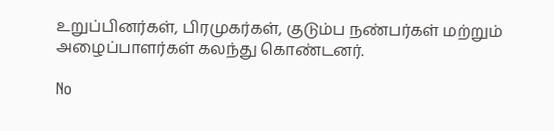உறுப்பினர்கள், பிரமுகர்கள், குடும்ப நண்பர்கள் மற்றும் அழைப்பாளர்கள் கலந்து கொண்டனர்.

No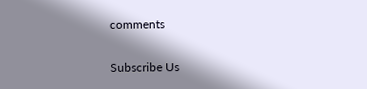comments

Subscribe Us